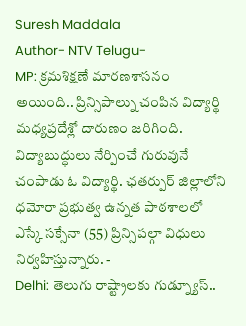Suresh Maddala
Author- NTV Telugu-
MP: క్రమశిక్షణే మారణశాసనం అయింది.. ప్రిన్సిపాల్ను చంపిన విద్యార్థి
మధ్యప్రదేశ్లో దారుణం జరిగింది. విద్యాబుద్ధులు నేర్పించే గురువునే చంపాడు ఓ విద్యార్థి. ఛతర్పుర్ జిల్లాలోని ధమోరా ప్రభుత్వ ఉన్నత పాఠశాలలో ఎస్కే సక్సేనా (55) ప్రిన్సిపల్గా విధులు నిర్వహిస్తున్నారు. -
Delhi: తెలుగు రాష్ట్రాలకు గుడ్న్యూస్..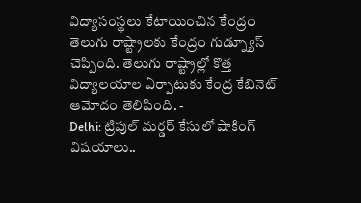విద్యాసంస్థలు కేటాయించిన కేంద్రం
తెలుగు రాష్ట్రాలకు కేంద్రం గుడ్న్యూస్ చెప్పింది. తెలుగు రాష్ట్రాల్లో కొత్త విద్యాలయాల ఏర్పాటుకు కేంద్ర కేబినెట్ ఆమోదం తెలిపింది. -
Delhi: ట్రిపుల్ మర్డర్ కేసులో షాకింగ్ విషయాలు..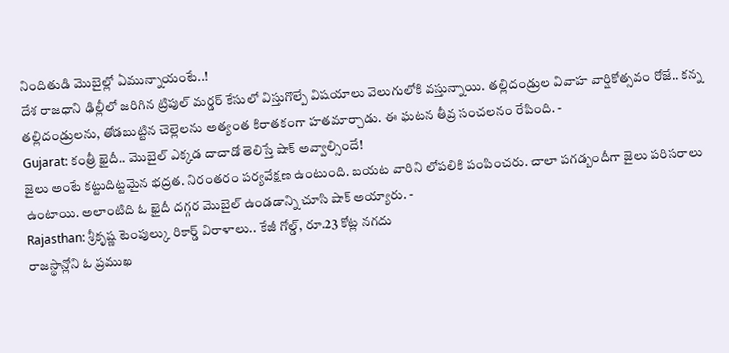నిందితుడి మొబైల్లో ఏమున్నాయంటే..!
దేశ రాజధాని ఢిల్లీలో జరిగిన ట్రిపుల్ మర్డర్ కేసులో విస్తుగొల్పే విషయాలు వెలుగులోకి వస్తున్నాయి. తల్లిదండ్రుల వివాహ వార్షికోత్సవం రోజే.. కన్న తల్లిదండ్రులను, తోడబుట్టిన చెల్లెలను అత్యంత కిరాతకంగా హతమార్చాడు. ఈ ఘటన తీవ్ర సంచలనం రేపింది. -
Gujarat: కంత్రీ ఖైదీ.. మొబైల్ ఎక్కడ దాచాడో తెలిస్తే షాక్ అవ్వాల్సిందే!
జైలు అంటే కట్టుదిట్టమైన భద్రత. నిరంతరం పర్యవేక్షణ ఉంటుంది. బయట వారిని లోపలికి పంపించరు. చాలా పగడ్బందీగా జైలు పరిసరాలు ఉంటాయి. అలాంటిది ఓ ఖైదీ దగ్గర మొబైల్ ఉండడాన్ని చూసి షాక్ అయ్యారు. -
Rajasthan: శ్రీకృష్ణ టెంపుల్కు రికార్డ్ విరాళాలు.. కేజీ గోల్డ్, రూ.23 కోట్ల నగదు
రాజస్థాన్లోని ఓ ప్రముఖ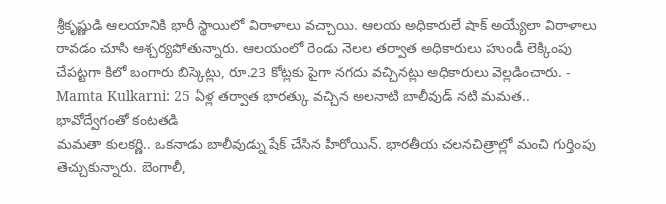శ్రీకృష్ణుడి ఆలయానికి భారీ స్థాయిలో విరాళాలు వచ్చాయి. ఆలయ అధికారులే షాక్ అయ్యేలా విరాళాలు రావడం చూసి ఆశ్చర్యపోతున్నారు. ఆలయంలో రెండు నెలల తర్వాత అధికారులు హుండీ లెక్కింపు చేపట్టగా కిలో బంగారు బిస్కెట్లు, రూ.23 కోట్లకు పైగా నగదు వచ్చినట్లు అధికారులు వెల్లడించారు. -
Mamta Kulkarni: 25 ఏళ్ల తర్వాత భారత్కు వచ్చిన అలనాటి బాలీవుడ్ నటి మమత.. భావోద్వేగంతో కంటతడి
మమతా కులకర్ణి.. ఒకనాడు బాలీవుడ్ను షేక్ చేసిన హీరోయిన్. భారతీయ చలనచిత్రాల్లో మంచి గుర్తింపు తెచ్చుకున్నారు. బెంగాలీ,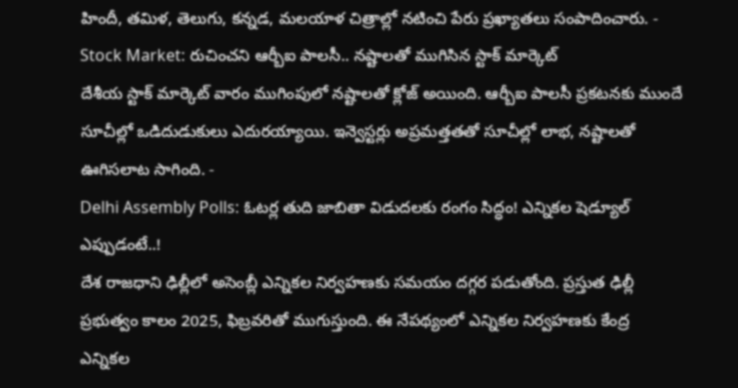హిందీ, తమిళ, తెలుగు, కన్నడ, మలయాళ చిత్రాల్లో నటించి పేరు ప్రఖ్యాతలు సంపాదించారు. -
Stock Market: రుచించని ఆర్బీఐ పాలసీ.. నష్టాలతో ముగిసిన స్టాక్ మార్కెట్
దేశీయ స్టాక్ మార్కెట్ వారం ముగింపులో నష్టాలతో క్లోజ్ అయింది. ఆర్బీఐ పాలసీ ప్రకటనకు ముందే సూచీల్లో ఒడిదుడుకులు ఎదురయ్యాయి. ఇన్వెస్టర్లు అప్రమత్తతతో సూచీల్లో లాభ, నష్టాలతో ఊగిసలాట సాగింది. -
Delhi Assembly Polls: ఓటర్ల తుది జాబితా విడుదలకు రంగం సిద్ధం! ఎన్నికల షెడ్యూల్ ఎప్పుడంటే..!
దేశ రాజధాని ఢిల్లీలో అసెంబ్లీ ఎన్నికల నిర్వహణకు సమయం దగ్గర పడుతోంది. ప్రస్తుత ఢిల్లీ ప్రభుత్వం కాలం 2025, ఫిబ్రవరితో ముగుస్తుంది. ఈ నేపథ్యంలో ఎన్నికల నిర్వహణకు కేంద్ర ఎన్నికల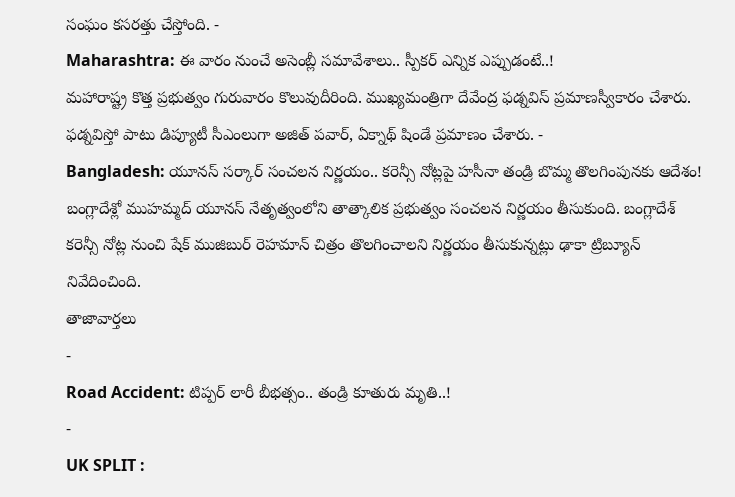సంఘం కసరత్తు చేస్తోంది. -
Maharashtra: ఈ వారం నుంచే అసెంబ్లీ సమావేశాలు.. స్పీకర్ ఎన్నిక ఎప్పుడంటే..!
మహారాష్ట్ర కొత్త ప్రభుత్వం గురువారం కొలువుదీరింది. ముఖ్యమంత్రిగా దేవేంద్ర ఫడ్నవిస్ ప్రమాణస్వీకారం చేశారు. ఫడ్నవిస్తో పాటు డిప్యూటీ సీఎంలుగా అజిత్ పవార్, ఏక్నాథ్ షిండే ప్రమాణం చేశారు. -
Bangladesh: యూనస్ సర్కార్ సంచలన నిర్ణయం.. కరెన్సీ నోట్లపై హసీనా తండ్రి బొమ్మ తొలగింపునకు ఆదేశం!
బంగ్లాదేశ్లో ముహమ్మద్ యూనస్ నేతృత్వంలోని తాత్కాలిక ప్రభుత్వం సంచలన నిర్ణయం తీసుకుంది. బంగ్లాదేశ్ కరెన్సీ నోట్ల నుంచి షేక్ ముజిబుర్ రెహమాన్ చిత్రం తొలగించాలని నిర్ణయం తీసుకున్నట్లు ఢాకా ట్రిబ్యూన్ నివేదించింది.
తాజావార్తలు
-
Road Accident: టిప్పర్ లారీ బీభత్సం.. తండ్రి కూతురు మృతి..!
-
UK SPLIT :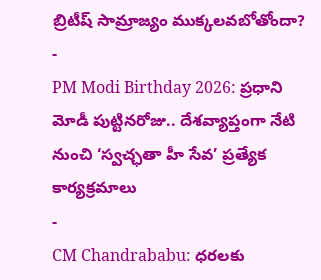బ్రిటీష్ సామ్రాజ్యం ముక్కలవబోతోందా?
-
PM Modi Birthday 2026: ప్రధాని మోడీ పుట్టినరోజు.. దేశవ్యాప్తంగా నేటి నుంచి ‘స్వచ్ఛతా హీ సేవ’ ప్రత్యేక కార్యక్రమాలు
-
CM Chandrababu: ధరలకు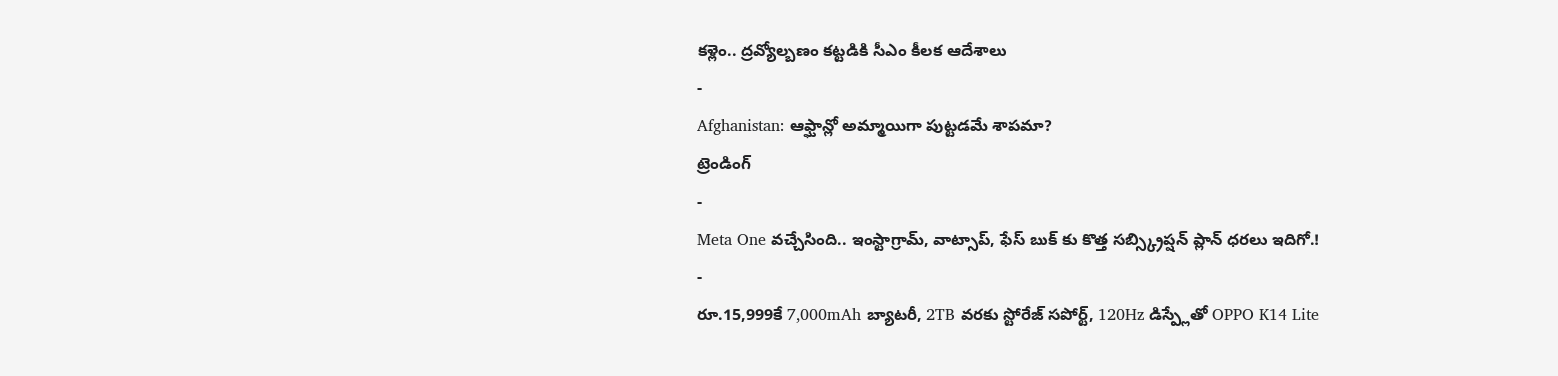కళ్లెం.. ద్రవ్యోల్బణం కట్టడికి సీఎం కీలక ఆదేశాలు
-
Afghanistan: ఆఫ్ఘాన్లో అమ్మాయిగా పుట్టడమే శాపమా?
ట్రెండింగ్
-
Meta One వచ్చేసింది.. ఇంస్టాగ్రామ్, వాట్సాప్, ఫేస్ బుక్ కు కొత్త సబ్స్క్రిప్షన్ ప్లాన్ ధరలు ఇదిగో.!
-
రూ.15,999కే 7,000mAh బ్యాటరీ, 2TB వరకు స్టోరేజ్ సపోర్ట్, 120Hz డిస్ప్లేతో OPPO K14 Lite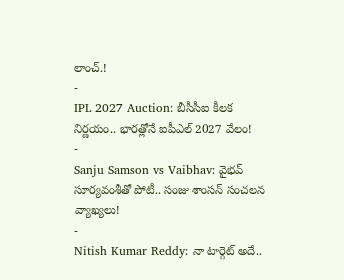లాంచ్.!
-
IPL 2027 Auction: బీసీసీఐ కీలక నిర్ణయం.. భారత్లోనే ఐపీఎల్ 2027 వేలం!
-
Sanju Samson vs Vaibhav: వైభవ్ సూర్యవంశీతో పోటీ.. సంజు శాంసన్ సంచలన వ్యాఖ్యలు!
-
Nitish Kumar Reddy: నా టార్గెట్ అదే..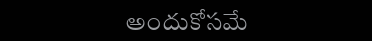అందుకోసమే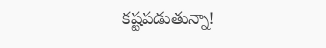కష్టపడుతున్నా!